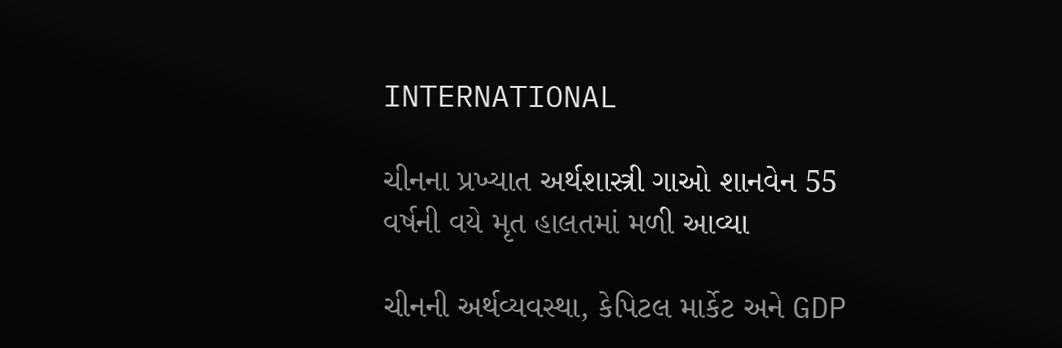INTERNATIONAL

ચીનના પ્રખ્યાત અર્થશાસ્ત્રી ગાઓ શાનવેન 55 વર્ષની વયે મૃત હાલતમાં મળી આવ્યા

ચીનની અર્થવ્યવસ્થા, કેપિટલ માર્કેટ અને GDP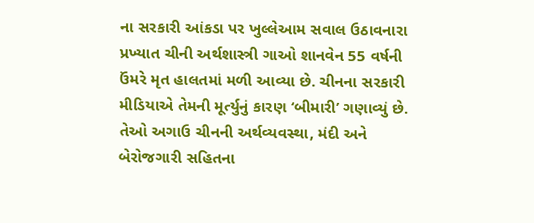ના સરકારી આંકડા પર ખુલ્લેઆમ સવાલ ઉઠાવનારા પ્રખ્યાત ચીની અર્થશાસ્ત્રી ગાઓ શાનવેન 55 વર્ષની ઉંમરે મૃત હાલતમાં મળી આવ્યા છે. ચીનના સરકારી મીડિયાએ તેમની મૂર્ત્યુનું કારણ ‘બીમારી’ ગણાવ્યું છે. તેઓ અગાઉ ચીનની અર્થવ્યવસ્થા, મંદી અને બેરોજગારી સહિતના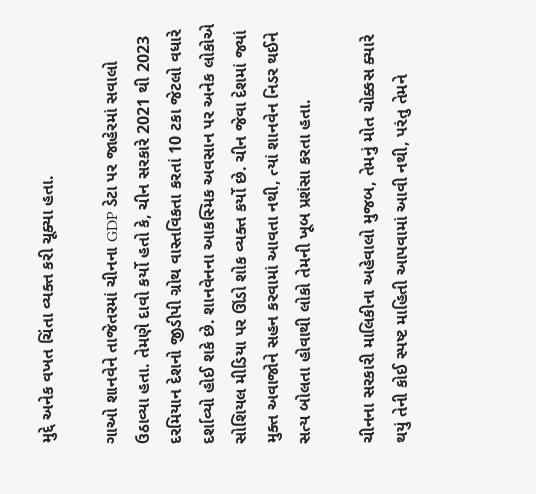મુદ્દે અનેક વખત ચિંતા વ્યક્ત કરી ચૂક્યા હતા.

ગાઓ શાનવેને તાજેતરમાં ચીનના GDP ડેટા પર જાહેરમાં સવાલો ઉઠાવ્યા હતા. તેમણે દાવો કર્યો હતો કે, ચીન સરકારે 2021 થી 2023 દરમિયાન દેશનો જીડીપી ગ્રોથ વાસ્તવિકતા કરતાં 10 ટકા જેટલો વધારે દર્શાવ્યો હોઈ શકે છે. શાનવેનના આકસ્મિક અવસાન પર અનેક લોકોએ સોશિયલ મીડિયા પર ઊંડો શોક વ્યક્ત કર્યો છે. ચીન જેવા દેશમાં જ્યાં મુક્ત અવાજોને સહન કરવામાં આવતા નથી, ત્યાં શાનવેન નિડર થઈને સત્ય બોલતા હોવાથી લોકો તેમની ખૂબ પ્રશંસા કરતા હતા.

ચીનના સરકારી માલિકીના અહેવાલો મુજબ, તેમનું મોત ચોક્કસ ક્યારે થયું તેની કોઈ સ્પષ્ટ માહિતી આપવામાં આવી નથી, પરંતુ તેમને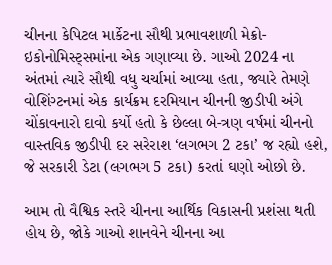ચીનના કેપિટલ માર્કેટના સૌથી પ્રભાવશાળી મેક્રો-ઇકોનોમિસ્ટ્સમાંના એક ગણાવ્યા છે. ગાઓ 2024 ના અંતમાં ત્યારે સૌથી વધુ ચર્ચામાં આવ્યા હતા, જ્યારે તેમણે વોશિંગ્ટનમાં એક કાર્યક્રમ દરમિયાન ચીનની જીડીપી અંગે ચોંકાવનારો દાવો કર્યો હતો કે છેલ્લા બે-ત્રણ વર્ષમાં ચીનનો વાસ્તવિક જીડીપી દર સરેરાશ ‘લગભગ 2 ટકા’ જ રહ્યો હશે, જે સરકારી ડેટા (લગભગ 5 ટકા) કરતાં ઘણો ઓછો છે.

આમ તો વૈશ્વિક સ્તરે ચીનના આર્થિક વિકાસની પ્રશંસા થતી હોય છે, જોકે ગાઓ શાનવેને ચીનના આ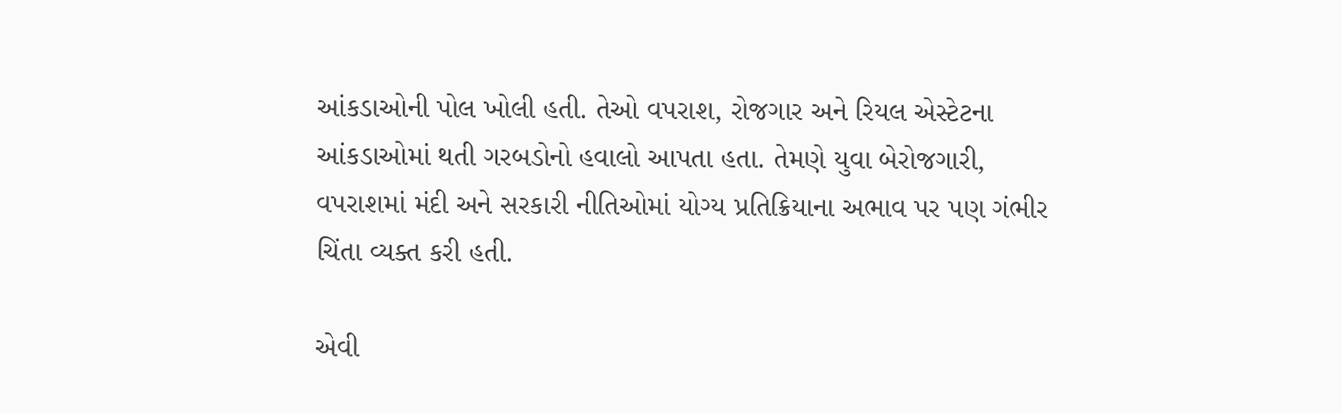આંકડાઓની પોલ ખોલી હતી. તેઓ વપરાશ, રોજગાર અને રિયલ એસ્ટેટના આંકડાઓમાં થતી ગરબડોનો હવાલો આપતા હતા. તેમણે યુવા બેરોજગારી, વપરાશમાં મંદી અને સરકારી નીતિઓમાં યોગ્ય પ્રતિક્રિયાના અભાવ પર પણ ગંભીર ચિંતા વ્યક્ત કરી હતી.

એવી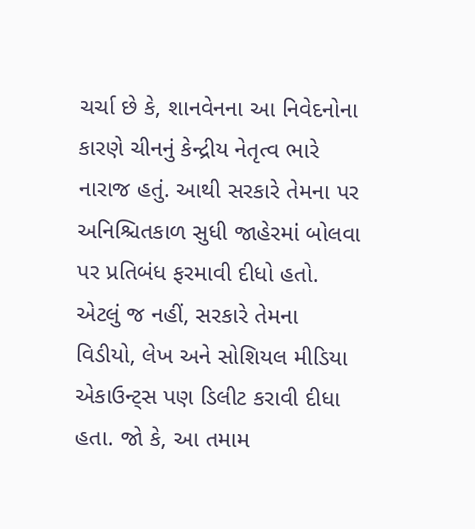ચર્ચા છે કે, શાનવેનના આ નિવેદનોના કારણે ચીનનું કેન્દ્રીય નેતૃત્વ ભારે નારાજ હતું. આથી સરકારે તેમના પર અનિશ્ચિતકાળ સુધી જાહેરમાં બોલવા પર પ્રતિબંધ ફરમાવી દીધો હતો. એટલું જ નહીં, સરકારે તેમના વિડીયો, લેખ અને સોશિયલ મીડિયા એકાઉન્ટ્સ પણ ડિલીટ કરાવી દીધા હતા. જો કે, આ તમામ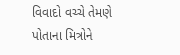વિવાદો વચ્ચે તેમણે પોતાના મિત્રોને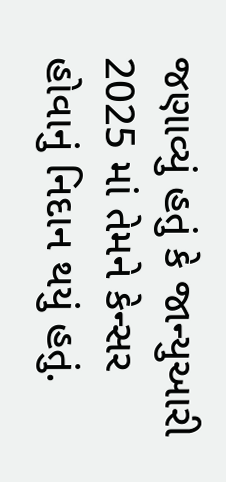જણાવ્યું હતું કે જાન્યુઆરી 2025 માં તેમને કેન્સર હોવાનું નિદાન થયું હતું.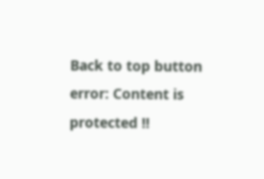Back to top button
error: Content is protected !!